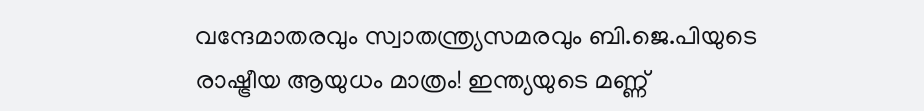വന്ദേമാതരവും സ്വാതന്ത്ര്യസമരവും ബി.ജെ.പിയുടെ രാഷ്ട്രീയ ആയുധം മാത്രം! ഇന്ത്യയുടെ മണ്ണ്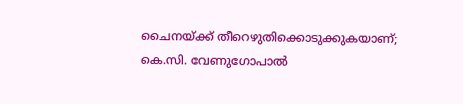ചൈനയ്ക്ക് തീറെഴുതിക്കൊടുക്കുകയാണ്; കെ.സി. വേണുഗോപാല്‍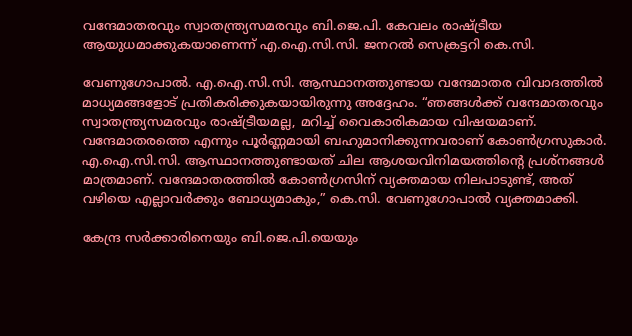വന്ദേമാതരവും സ്വാതന്ത്ര്യസമരവും ബി.ജെ.പി. കേവലം രാഷ്ട്രീയ ആയുധമാക്കുകയാണെന്ന് എ.ഐ.സി.സി. ജനറല്‍ സെക്രട്ടറി കെ.സി.

വേണുഗോപാല്‍. എ.ഐ.സി.സി. ആസ്ഥാനത്തുണ്ടായ വന്ദേമാതര വിവാദത്തില്‍ മാധ്യമങ്ങളോട് പ്രതികരിക്കുകയായിരുന്നു അദ്ദേഹം. “ഞങ്ങള്‍ക്ക് വന്ദേമാതരവും സ്വാതന്ത്ര്യസമരവും രാഷ്ട്രീയമല്ല, മറിച്ച്‌ വൈകാരികമായ വിഷയമാണ്. വന്ദേമാതരത്തെ എന്നും പൂർണ്ണമായി ബഹുമാനിക്കുന്നവരാണ് കോണ്‍ഗ്രസുകാർ. എ.ഐ.സി.സി. ആസ്ഥാനത്തുണ്ടായത് ചില ആശയവിനിമയത്തിന്റെ പ്രശ്നങ്ങള്‍ മാത്രമാണ്. വന്ദേമാതരത്തില്‍ കോണ്‍ഗ്രസിന് വ്യക്തമായ നിലപാടുണ്ട്, അത് വഴിയെ എല്ലാവർക്കും ബോധ്യമാകും,” കെ.സി. വേണുഗോപാല്‍ വ്യക്തമാക്കി.

കേന്ദ്ര സർക്കാരിനെയും ബി.ജെ.പി.യെയും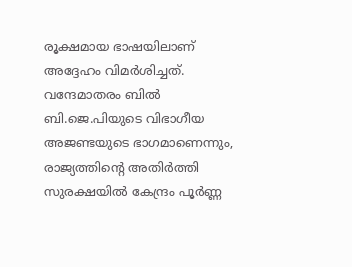രൂക്ഷമായ ഭാഷയിലാണ് അദ്ദേഹം വിമർശിച്ചത്. വന്ദേമാതരം ബില്‍ ബി.ജെ.പിയുടെ വിഭാഗീയ അജണ്ടയുടെ ഭാഗമാണെന്നും, രാജ്യത്തിന്റെ അതിർത്തി സുരക്ഷയില്‍ കേന്ദ്രം പൂർണ്ണ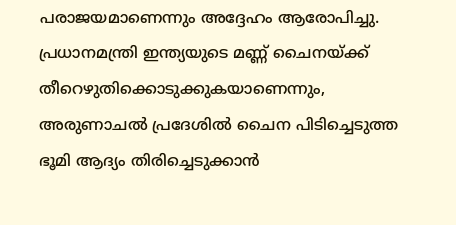പരാജയമാണെന്നും അദ്ദേഹം ആരോപിച്ചു. പ്രധാനമന്ത്രി ഇന്ത്യയുടെ മണ്ണ് ചൈനയ്ക്ക് തീറെഴുതിക്കൊടുക്കുകയാണെന്നും, അരുണാചല്‍ പ്രദേശില്‍ ചൈന പിടിച്ചെടുത്ത ഭൂമി ആദ്യം തിരിച്ചെടുക്കാൻ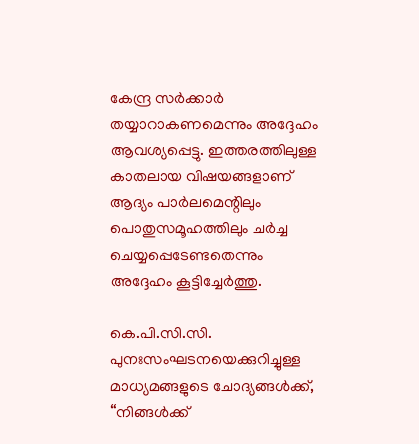കേന്ദ്ര സർക്കാർ തയ്യാറാകണമെന്നും അദ്ദേഹം ആവശ്യപ്പെട്ടു. ഇത്തരത്തിലുള്ള കാതലായ വിഷയങ്ങളാണ് ആദ്യം പാർലമെന്റിലും പൊതുസമൂഹത്തിലും ചർച്ച ചെയ്യപ്പെടേണ്ടതെന്നും അദ്ദേഹം കൂട്ടിച്ചേർത്തു.

കെ.പി.സി.സി. പുനഃസംഘടനയെക്കുറിച്ചുള്ള മാധ്യമങ്ങളുടെ ചോദ്യങ്ങള്‍ക്ക്, “നിങ്ങള്‍ക്ക്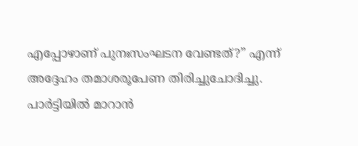എപ്പോഴാണ് പുനഃസംഘടന വേണ്ടത്?” എന്ന് അദ്ദേഹം തമാശരൂപേണ തിരിച്ചുചോദിച്ചു. പാർട്ടിയില്‍ മാറാൻ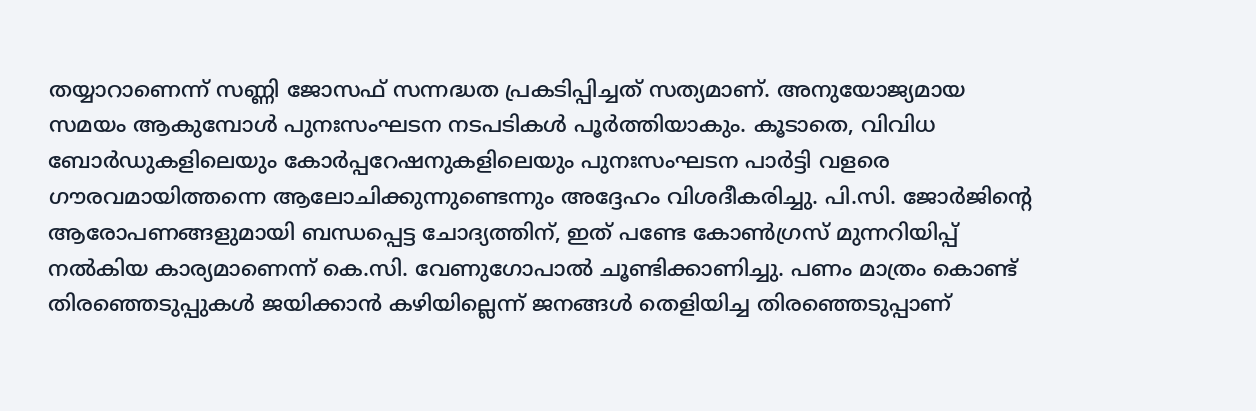തയ്യാറാണെന്ന് സണ്ണി ജോസഫ് സന്നദ്ധത പ്രകടിപ്പിച്ചത് സത്യമാണ്. അനുയോജ്യമായ സമയം ആകുമ്പോള്‍ പുനഃസംഘടന നടപടികള്‍ പൂർത്തിയാകും. കൂടാതെ, വിവിധ ബോർഡുകളിലെയും കോർപ്പറേഷനുകളിലെയും പുനഃസംഘടന പാർട്ടി വളരെ ഗൗരവമായിത്തന്നെ ആലോചിക്കുന്നുണ്ടെന്നും അദ്ദേഹം വിശദീകരിച്ചു. പി.സി. ജോർജിന്റെ ആരോപണങ്ങളുമായി ബന്ധപ്പെട്ട ചോദ്യത്തിന്, ഇത് പണ്ടേ കോണ്‍ഗ്രസ് മുന്നറിയിപ്പ് നല്‍കിയ കാര്യമാണെന്ന് കെ.സി. വേണുഗോപാല്‍ ചൂണ്ടിക്കാണിച്ചു. പണം മാത്രം കൊണ്ട് തിരഞ്ഞെടുപ്പുകള്‍ ജയിക്കാൻ കഴിയില്ലെന്ന് ജനങ്ങള്‍ തെളിയിച്ച തിരഞ്ഞെടുപ്പാണ്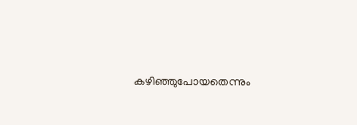കഴിഞ്ഞുപോയതെന്നും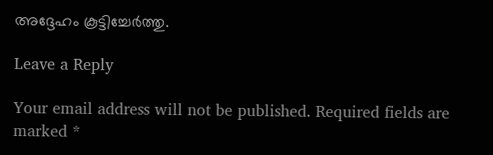അദ്ദേഹം കൂട്ടിച്ചേർത്തു.

Leave a Reply

Your email address will not be published. Required fields are marked *